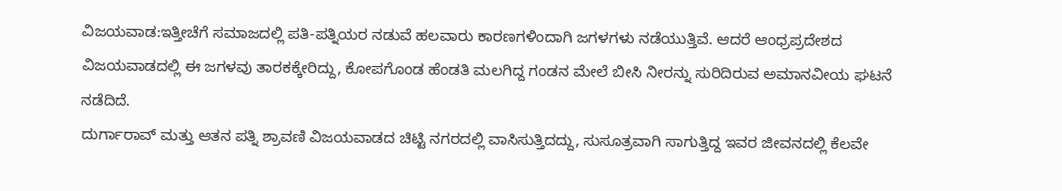ವಿಜಯವಾಡ:ಇತ್ತೀಚೆಗೆ ಸಮಾಜದಲ್ಲಿ ಪತಿ-ಪತ್ನಿಯರ ನಡುವೆ ಹಲವಾರು ಕಾರಣಗಳಿಂದಾಗಿ ಜಗಳಗಳು ನಡೆಯುತ್ತಿವೆ. ಆದರೆ ಆಂಧ್ರಪ್ರದೇಶದ ವಿಜಯವಾಡದಲ್ಲಿ ಈ ಜಗಳವು ತಾರಕಕ್ಕೇರಿದ್ದು, ಕೋಪಗೊಂಡ ಹೆಂಡತಿ ಮಲಗಿದ್ದ ಗಂಡನ ಮೇಲೆ ಬೀಸಿ ನೀರನ್ನು ಸುರಿದಿರುವ ಅಮಾನವೀಯ ಘಟನೆ ನಡೆದಿದೆ.
ದುರ್ಗಾರಾವ್ ಮತ್ತು ಆತನ ಪತ್ನಿ ಶ್ರಾವಣಿ ವಿಜಯವಾಡದ ಚಿಟ್ಟಿ ನಗರದಲ್ಲಿ ವಾಸಿಸುತ್ತಿದದ್ದು, ಸುಸೂತ್ರವಾಗಿ ಸಾಗುತ್ತಿದ್ದ ಇವರ ಜೀವನದಲ್ಲಿ ಕೆಲವೇ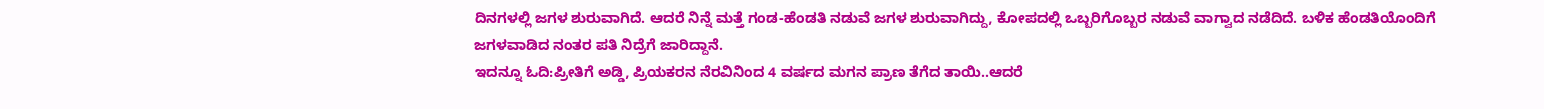ದಿನಗಳಲ್ಲಿ ಜಗಳ ಶುರುವಾಗಿದೆ. ಆದರೆ ನಿನ್ನೆ ಮತ್ತೆ ಗಂಡ-ಹೆಂಡತಿ ನಡುವೆ ಜಗಳ ಶುರುವಾಗಿದ್ದು, ಕೋಪದಲ್ಲಿ ಒಬ್ಬರಿಗೊಬ್ಬರ ನಡುವೆ ವಾಗ್ವಾದ ನಡೆದಿದೆ. ಬಳಿಕ ಹೆಂಡತಿಯೊಂದಿಗೆ ಜಗಳವಾಡಿದ ನಂತರ ಪತಿ ನಿದ್ರೆಗೆ ಜಾರಿದ್ದಾನೆ.
ಇದನ್ನೂ ಓದಿ:ಪ್ರೀತಿಗೆ ಅಡ್ಡಿ, ಪ್ರಿಯಕರನ ನೆರವಿನಿಂದ 4 ವರ್ಷದ ಮಗನ ಪ್ರಾಣ ತೆಗೆದ ತಾಯಿ..ಆದರೆ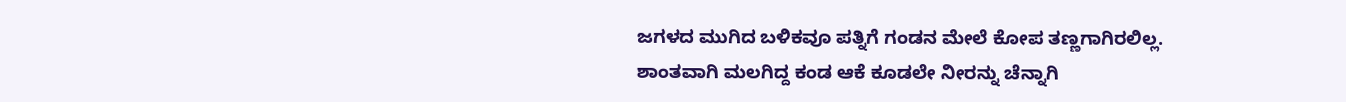ಜಗಳದ ಮುಗಿದ ಬಳಿಕವೂ ಪತ್ನಿಗೆ ಗಂಡನ ಮೇಲೆ ಕೋಪ ತಣ್ಣಗಾಗಿರಲಿಲ್ಲ. ಶಾಂತವಾಗಿ ಮಲಗಿದ್ದ ಕಂಡ ಆಕೆ ಕೂಡಲೇ ನೀರನ್ನು ಚೆನ್ನಾಗಿ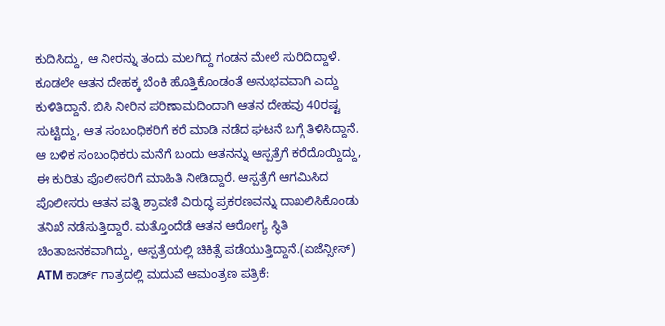ಕುದಿಸಿದ್ದು, ಆ ನೀರನ್ನು ತಂದು ಮಲಗಿದ್ದ ಗಂಡನ ಮೇಲೆ ಸುರಿದಿದ್ದಾಳೆ. ಕೂಡಲೇ ಆತನ ದೇಹಕ್ಕ ಬೆಂಕಿ ಹೊತ್ತಿಕೊಂಡಂತೆ ಅನುಭವವಾಗಿ ಎದ್ದು ಕುಳಿತಿದ್ದಾನೆ. ಬಿಸಿ ನೀರಿನ ಪರಿಣಾಮದಿಂದಾಗಿ ಆತನ ದೇಹವು 40ರಷ್ಟ ಸುಟ್ಟಿದ್ದು, ಆತ ಸಂಬಂಧಿಕರಿಗೆ ಕರೆ ಮಾಡಿ ನಡೆದ ಘಟನೆ ಬಗ್ಗೆ ತಿಳಿಸಿದ್ದಾನೆ.
ಆ ಬಳಿಕ ಸಂಬಂಧಿಕರು ಮನೆಗೆ ಬಂದು ಆತನನ್ನು ಆಸ್ಪತ್ರೆಗೆ ಕರೆದೊಯ್ದಿದ್ದು, ಈ ಕುರಿತು ಪೊಲೀಸರಿಗೆ ಮಾಹಿತಿ ನೀಡಿದ್ದಾರೆ. ಆಸ್ಪತ್ರೆಗೆ ಆಗಮಿಸಿದ ಪೊಲೀಸರು ಆತನ ಪತ್ನಿ ಶ್ರಾವಣಿ ವಿರುದ್ಧ ಪ್ರಕರಣವನ್ನು ದಾಖಲಿಸಿಕೊಂಡು ತನಿಖೆ ನಡೆಸುತ್ತಿದ್ದಾರೆ. ಮತ್ತೊಂದೆಡೆ ಆತನ ಆರೋಗ್ಯ ಸ್ಥಿತಿ ಚಿಂತಾಜನಕವಾಗಿದ್ದು, ಆಸ್ಪತ್ರೆಯಲ್ಲಿ ಚಿಕಿತ್ಸೆ ಪಡೆಯುತ್ತಿದ್ದಾನೆ.(ಏಜೆನ್ಸೀಸ್)
ATM ಕಾರ್ಡ್ ಗಾತ್ರದಲ್ಲಿ ಮದುವೆ ಆಮಂತ್ರಣ ಪತ್ರಿಕೆ: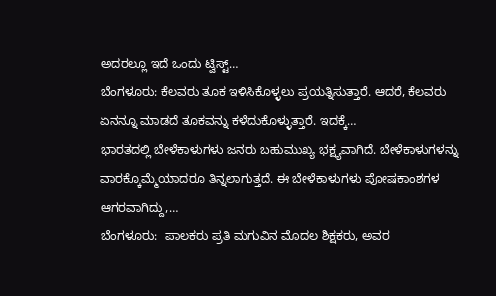ಅದರಲ್ಲೂ ಇದೆ ಒಂದು ಟ್ವಿಸ್ಟ್…
ಬೆಂಗಳೂರು: ಕೆಲವರು ತೂಕ ಇಳಿಸಿಕೊಳ್ಳಲು ಪ್ರಯತ್ನಿಸುತ್ತಾರೆ. ಆದರೆ, ಕೆಲವರು ಏನನ್ನೂ ಮಾಡದೆ ತೂಕವನ್ನು ಕಳೆದುಕೊಳ್ಳುತ್ತಾರೆ. ಇದಕ್ಕೆ…
ಭಾರತದಲ್ಲಿ ಬೇಳೆಕಾಳುಗಳು ಜನರು ಬಹುಮುಖ್ಯ ಭಕ್ಷ್ಯವಾಗಿದೆ. ಬೇಳೆಕಾಳುಗಳನ್ನು ವಾರಕ್ಕೊಮ್ಮೆಯಾದರೂ ತಿನ್ನಲಾಗುತ್ತದೆ. ಈ ಬೇಳೆಕಾಳುಗಳು ಪೋಷಕಾಂಶಗಳ ಆಗರವಾಗಿದ್ದು,…
ಬೆಂಗಳೂರು:  ಪಾಲಕರು ಪ್ರತಿ ಮಗುವಿನ ಮೊದಲ ಶಿಕ್ಷಕರು, ಅವರ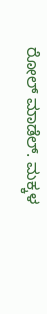ರೋಲ್ ಮಾಡೆಲ್. ಮಕ್ಕಳ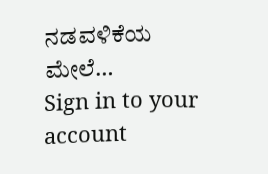ನಡವಳಿಕೆಯ ಮೇಲೆ…
Sign in to your account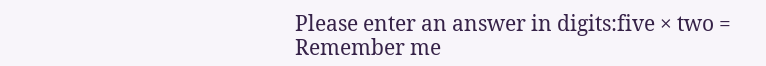Please enter an answer in digits:five × two =
Remember me